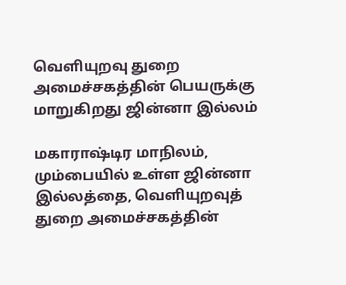வெளியுறவு துறை அமைச்சகத்தின் பெயருக்கு மாறுகிறது ஜின்னா இல்லம்

மகாராஷ்டிர மாநிலம், மும்பையில் உள்ள ஜின்னா இல்லத்தை, வெளியுறவுத் துறை அமைச்சகத்தின்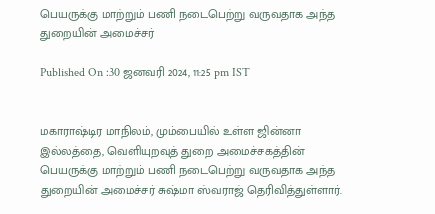பெயருக்கு மாற்றும் பணி நடைபெற்று வருவதாக அந்த துறையின் அமைச்சர்

Published On :30 ஜனவரி 2024, 11:25 pm IST


மகாராஷ்டிர மாநிலம், மும்பையில் உள்ள ஜின்னா இல்லத்தை, வெளியுறவுத் துறை அமைச்சகத்தின் பெயருக்கு மாற்றும் பணி நடைபெற்று வருவதாக அந்த துறையின் அமைச்சர் சுஷ்மா ஸ்வராஜ் தெரிவித்துள்ளார்.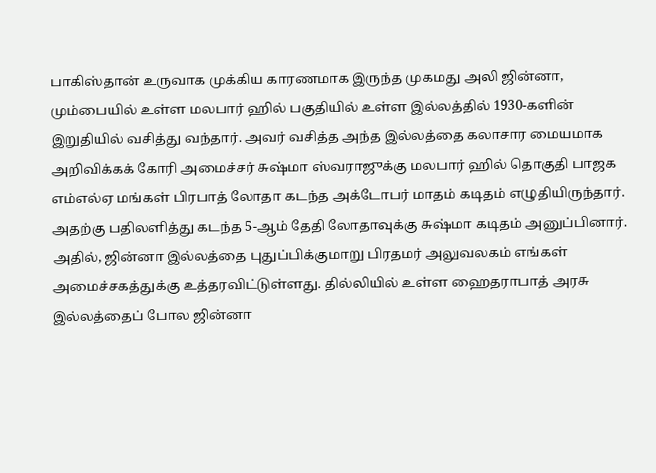பாகிஸ்தான் உருவாக முக்கிய காரணமாக இருந்த முகமது அலி ஜின்னா, மும்பையில் உள்ள மலபார் ஹில் பகுதியில் உள்ள இல்லத்தில் 1930-களின் இறுதியில் வசித்து வந்தார். அவர் வசித்த அந்த இல்லத்தை கலாசார மையமாக அறிவிக்கக் கோரி அமைச்சர் சுஷ்மா ஸ்வராஜுக்கு மலபார் ஹில் தொகுதி பாஜக எம்எல்ஏ மங்கள் பிரபாத் லோதா கடந்த அக்டோபர் மாதம் கடிதம் எழுதியிருந்தார்.
அதற்கு பதிலளித்து கடந்த 5-ஆம் தேதி லோதாவுக்கு சுஷ்மா கடிதம் அனுப்பினார். அதில், ஜின்னா இல்லத்தை புதுப்பிக்குமாறு பிரதமர் அலுவலகம் எங்கள் அமைச்சகத்துக்கு உத்தரவிட்டுள்ளது. தில்லியில் உள்ள ஹைதராபாத் அரசு இல்லத்தைப் போல ஜின்னா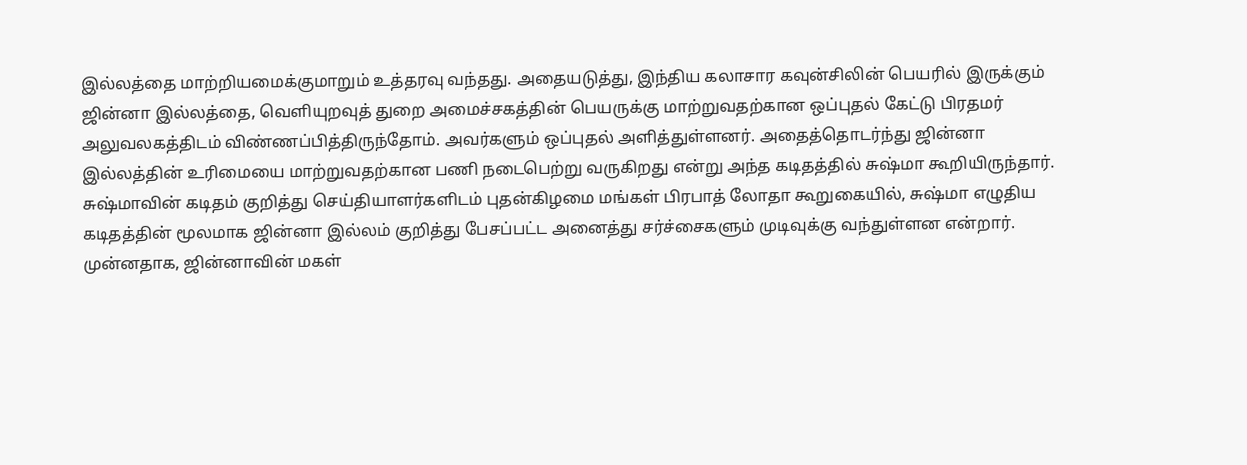இல்லத்தை மாற்றியமைக்குமாறும் உத்தரவு வந்தது. அதையடுத்து, இந்திய கலாசார கவுன்சிலின் பெயரில் இருக்கும் ஜின்னா இல்லத்தை, வெளியுறவுத் துறை அமைச்சகத்தின் பெயருக்கு மாற்றுவதற்கான ஒப்புதல் கேட்டு பிரதமர் அலுவலகத்திடம் விண்ணப்பித்திருந்தோம். அவர்களும் ஒப்புதல் அளித்துள்ளனர். அதைத்தொடர்ந்து ஜின்னா இல்லத்தின் உரிமையை மாற்றுவதற்கான பணி நடைபெற்று வருகிறது என்று அந்த கடிதத்தில் சுஷ்மா கூறியிருந்தார்.
சுஷ்மாவின் கடிதம் குறித்து செய்தியாளர்களிடம் புதன்கிழமை மங்கள் பிரபாத் லோதா கூறுகையில், சுஷ்மா எழுதிய கடிதத்தின் மூலமாக ஜின்னா இல்லம் குறித்து பேசப்பட்ட அனைத்து சர்ச்சைகளும் முடிவுக்கு வந்துள்ளன என்றார்.
முன்னதாக, ஜின்னாவின் மகள்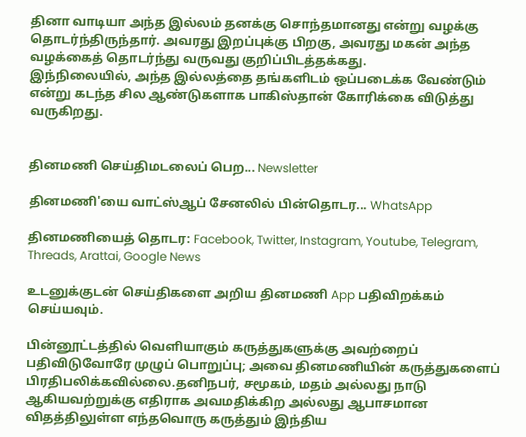தினா வாடியா அந்த இல்லம் தனக்கு சொந்தமானது என்று வழக்கு தொடர்ந்திருந்தார். அவரது இறப்புக்கு பிறகு, அவரது மகன் அந்த வழக்கைத் தொடர்ந்து வருவது குறிப்பிடத்தக்கது.
இந்நிலையில், அந்த இல்லத்தை தங்களிடம் ஒப்படைக்க வேண்டும் என்று கடந்த சில ஆண்டுகளாக பாகிஸ்தான் கோரிக்கை விடுத்து வருகிறது.


தினமணி செய்திமடலைப் பெற... Newsletter

தினமணி'யை வாட்ஸ்ஆப் சேனலில் பின்தொடர... WhatsApp

தினமணியைத் தொடர: Facebook, Twitter, Instagram, Youtube, Telegram, Threads, Arattai, Google News

உடனுக்குடன் செய்திகளை அறிய தினமணி App பதிவிறக்கம் செய்யவும்.

பின்னூட்டத்தில் வெளியாகும் கருத்துகளுக்கு அவற்றைப் பதிவிடுவோரே முழுப் பொறுப்பு; அவை தினமணியின் கருத்துகளைப் பிரதிபலிக்கவில்லை.தனிநபர், சமூகம், மதம் அல்லது நாடு ஆகியவற்றுக்கு எதிராக அவமதிக்கிற அல்லது ஆபாசமான விதத்திலுள்ள எந்தவொரு கருத்தும் இந்திய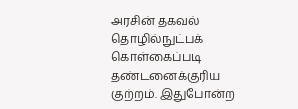அரசின் தகவல் தொழில்நுட்பக் கொள்கைப்படி தண்டனைக்குரிய குற்றம். இதுபோன்ற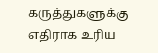கருத்துகளுக்கு எதிராக உரிய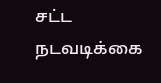சட்ட நடவடிக்கை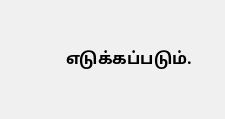எடுக்கப்படும்.